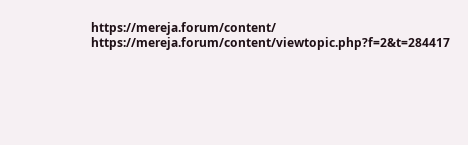https://mereja.forum/content/
https://mereja.forum/content/viewtopic.php?f=2&t=284417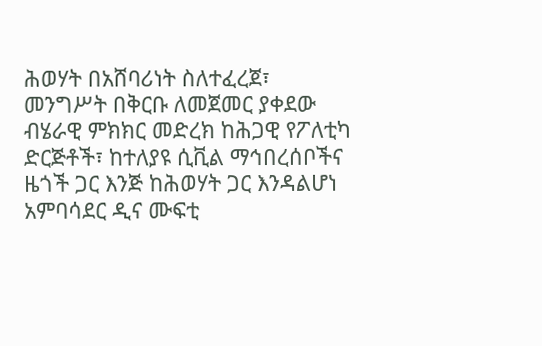ሕወሃት በአሸባሪነት ስለተፈረጀ፣ መንግሥት በቅርቡ ለመጀመር ያቀደው ብሄራዊ ምክክር መድረክ ከሕጋዊ የፖለቲካ ድርጅቶች፣ ከተለያዩ ሲቪል ማኅበረሰቦችና ዜጎች ጋር እንጅ ከሕወሃት ጋር እንዳልሆነ አምባሳደር ዲና ሙፍቲ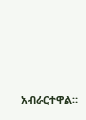አብራርተዋል።